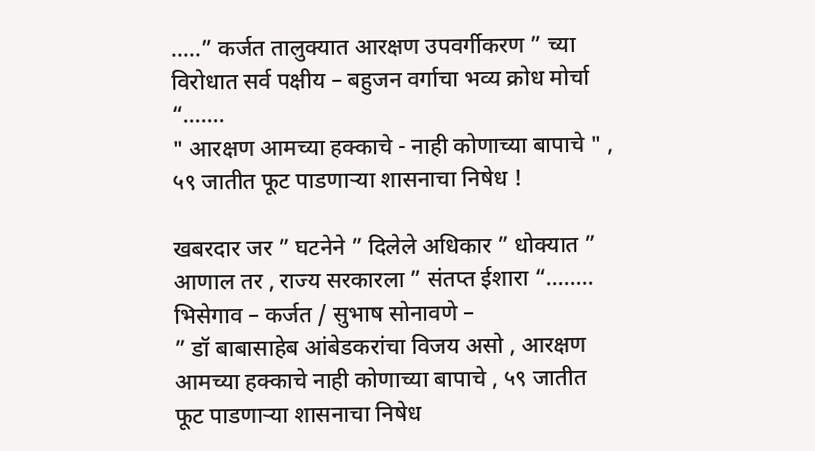…..” कर्जत तालुक्यात आरक्षण उपवर्गीकरण ” च्या विरोधात सर्व पक्षीय – बहुजन वर्गाचा भव्य क्रोध मोर्चा “…….
" आरक्षण आमच्या हक्काचे - नाही कोणाच्या बापाचे " , ५९ जातीत फूट पाडणाऱ्या शासनाचा निषेध !

खबरदार जर ” घटनेने ” दिलेले अधिकार ” धोक्यात ” आणाल तर , राज्य सरकारला ” संतप्त ईशारा “……..
भिसेगाव – कर्जत / सुभाष सोनावणे –
” डॉ बाबासाहेब आंबेडकरांचा विजय असो , आरक्षण आमच्या हक्काचे नाही कोणाच्या बापाचे , ५९ जातीत फूट पाडणाऱ्या शासनाचा निषेध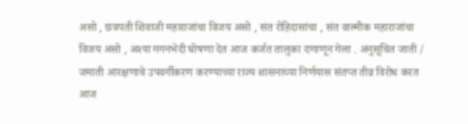असो , छत्रपती शिवाजी महाराजांचा विजय असो , संत रोहिदासांचा , संत वाल्मीक महाराजांचा विजय असो , अश्या गगनभेदी घोषणा देत आज कर्जत तालुका दणाणून गेला . अनुसूचित जाती / जमाती आरक्षणाचे उपवर्गीकरण करण्याच्या राज्य शासनाच्या निर्णयास संतप्त तीव्र विरोध करत आज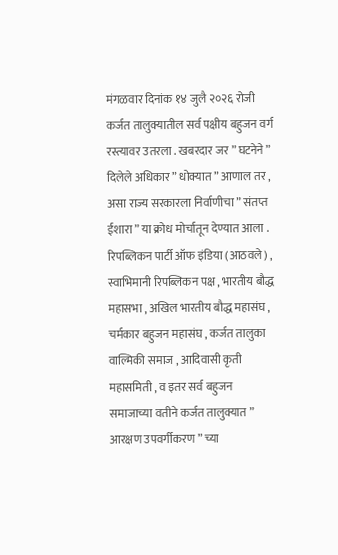मंगळवार दिनांक १४ जुलै २०२६ रोजी कर्जत तालुक्यातील सर्व पक्षीय बहुजन वर्ग रस्त्यावर उतरला . खबरदार जर ” घटनेने ” दिलेले अधिकार ” धोक्यात ” आणाल तर , असा राज्य सरकारला निर्वाणीचा ” संतप्त ईशारा ” या क्रोध मोर्चातून देण्यात आला .
रिपब्लिकन पार्टी ऑफ इंडिया (आठवले) , स्वाभिमानी रिपब्लिकन पक्ष , भारतीय बौद्ध महासभा , अखिल भारतीय बौद्ध महासंघ , चर्मकार बहुजन महासंघ , कर्जत तालुका वाल्मिकी समाज , आदिवासी कृती महासमिती , व इतर सर्व बहुजन समाजाच्या वतीने कर्जत तालुक्यात ” आरक्षण उपवर्गीकरण ” च्या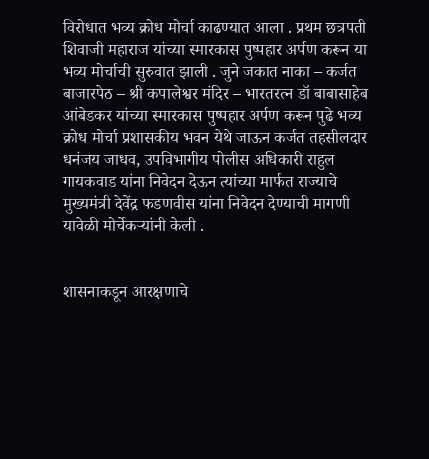विरोधात भव्य क्रोध मोर्चा काढण्यात आला . प्रथम छत्रपती शिवाजी महाराज यांच्या स्मारकास पुष्पहार अर्पण करून या भव्य मोर्चाची सुरुवात झाली . जुने जकात नाका – कर्जत बाजारपेठ – श्री कपालेश्वर मंदिर – भारतरत्न डॉ बाबासाहेब आंबेडकर यांच्या स्मारकास पुष्पहार अर्पण करून पुढे भव्य क्रोध मोर्चा प्रशासकीय भवन येथे जाऊन कर्जत तहसीलदार धनंजय जाधव, उपविभागीय पोलीस अधिकारी राहुल गायकवाड यांना निवेदन देऊन त्यांच्या मार्फत राज्याचे मुख्यमंत्री देवेंद्र फडणवीस यांना निवेदन देण्याची मागणी यावेळी मोर्चेकऱ्यांनी केली .


शासनाकडून आरक्षणाचे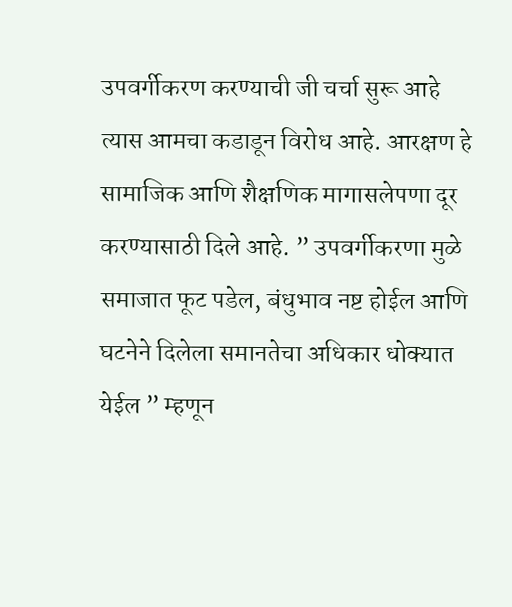उपवर्गीकरण करण्याची जी चर्चा सुरू आहे त्यास आमचा कडाडून विरोध आहे. आरक्षण हे सामाजिक आणि शैक्षणिक मागासलेपणा दूर करण्यासाठी दिले आहे. ” उपवर्गीकरणा मुळे समाजात फूट पडेल, बंधुभाव नष्ट होईल आणि घटनेने दिलेला समानतेचा अधिकार धोक्यात येईल ” म्हणून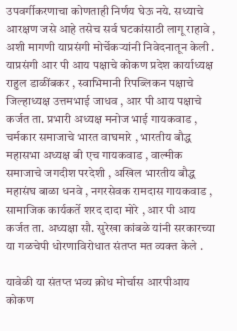उपवर्गीकरणाचा कोणताही निर्णय घेऊ नये. सध्याचे आरक्षण जसे आहे तसेच सर्व घटकांसाठी लागू राहावे , अशी मागणी याप्रसंगी मोर्चेकऱ्यांनी निवेदनातून केली .
याप्रसंगी आर पी आय पक्षाचे कोकण प्रदेश कार्याध्यक्ष राहुल डाळींबकर , स्वाभिमानी रिपब्लिकन पक्षाचे जिल्हाध्यक्ष उत्तमभाई जाधव , आर पी आय पक्षाचे कर्जत ता. प्रभारी अध्यक्ष मनोज भाई गायकवाड , चर्मकार समाजाचे भारत वाघमारे , भारतीय बौद्ध महासभा अध्यक्ष बी एच गायकवाड , वाल्मीक समाजाचे जगदीश परदेशी , अखिल भारतीय बौद्ध महासंघ बाळा धनवे , नगरसेवक रामदास गायकवाड , सामाजिक कार्यकर्ते शरद दादा मोरे , आर पी आय कर्जत ता. अध्यक्षा सौ. सुरेखा कांबळे यांनी सरकारच्या या गळचेपी धोरणाविरोधात संतप्त मत व्यक्त केले .

यावेळी या संतप्त भव्य क्रोध मोर्चास आरपीआय कोकण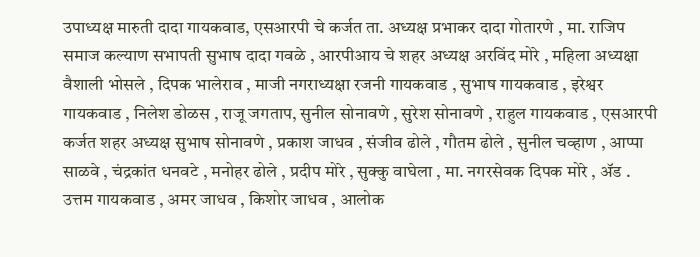उपाध्यक्ष मारुती दादा गायकवाड, एसआरपी चे कर्जत ता. अध्यक्ष प्रभाकर दादा गोतारणे , मा. राजिप समाज कल्याण सभापती सुभाष दादा गवळे , आरपीआय चे शहर अध्यक्ष अरविंद मोरे , महिला अध्यक्षा वैशाली भोसले , दिपक भालेराव , माजी नगराध्यक्षा रजनी गायकवाड , सुभाष गायकवाड , इरेश्वर गायकवाड , निलेश डोळस , राजू जगताप, सुनील सोनावणे , सुरेश सोनावणे , राहुल गायकवाड , एसआरपी कर्जत शहर अध्यक्ष सुभाष सोनावणे , प्रकाश जाधव , संजीव ढोले , गौतम ढोले , सुनील चव्हाण , आप्पा साळवे , चंद्रकांत धनवटे , मनोहर ढोले , प्रदीप मोरे , सुक्कु वाघेला , मा. नगरसेवक दिपक मोरे , ॲड . उत्तम गायकवाड , अमर जाधव , किशोर जाधव , आलोक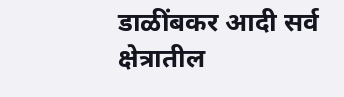डाळींबकर आदी सर्व क्षेत्रातील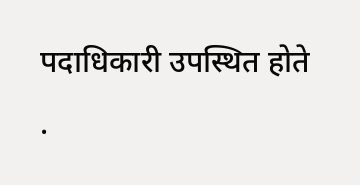पदाधिकारी उपस्थित होते .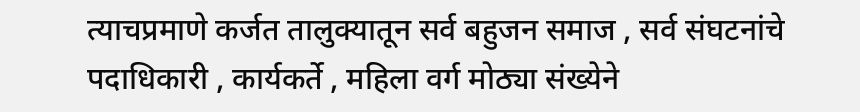त्याचप्रमाणे कर्जत तालुक्यातून सर्व बहुजन समाज , सर्व संघटनांचे पदाधिकारी , कार्यकर्ते , महिला वर्ग मोठ्या संख्येने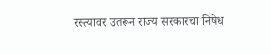रस्त्यावर उतरून राज्य सरकारचा निषेध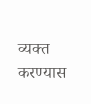व्यक्त करण्यास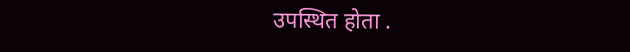उपस्थित होता .